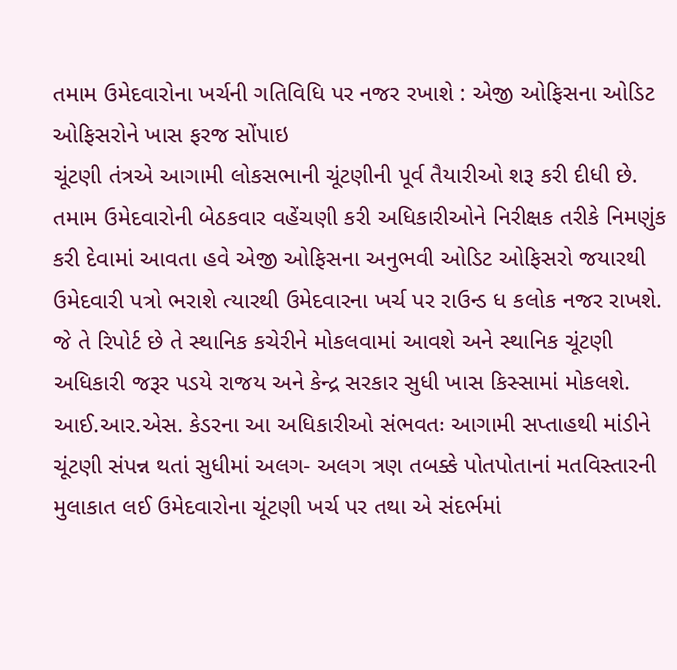તમામ ઉમેદવારોના ખર્ચની ગતિવિધિ પર નજર રખાશે : એજી ઓફિસના ઓડિટ ઓફિસરોને ખાસ ફરજ સોંપાઇ
ચૂંટણી તંત્રએ આગામી લોકસભાની ચૂંટણીની પૂર્વ તૈયારીઓ શરૂ કરી દીધી છે. તમામ ઉમેદવારોની બેઠકવાર વહેંચણી કરી અધિકારીઓને નિરીક્ષક તરીકે નિમણુંક કરી દેવામાં આવતા હવે એજી ઓફિસના અનુભવી ઓડિટ ઓફિસરો જયારથી ઉમેદવારી પત્રો ભરાશે ત્યારથી ઉમેદવારના ખર્ચ પર રાઉન્ડ ધ કલોક નજર રાખશે. જે તે રિપોર્ટ છે તે સ્થાનિક કચેરીને મોકલવામાં આવશે અને સ્થાનિક ચૂંટણી અધિકારી જરૂર પડયે રાજય અને કેન્દ્ર સરકાર સુધી ખાસ કિસ્સામાં મોકલશે.
આઈ.આર.એસ. કેડરના આ અધિકારીઓ સંભવતઃ આગામી સપ્તાહથી માંડીને ચૂંટણી સંપન્ન થતાં સુધીમાં અલગ- અલગ ત્રણ તબક્કે પોતપોતાનાં મતવિસ્તારની મુલાકાત લઈ ઉમેદવારોના ચૂંટણી ખર્ચ પર તથા એ સંદર્ભમાં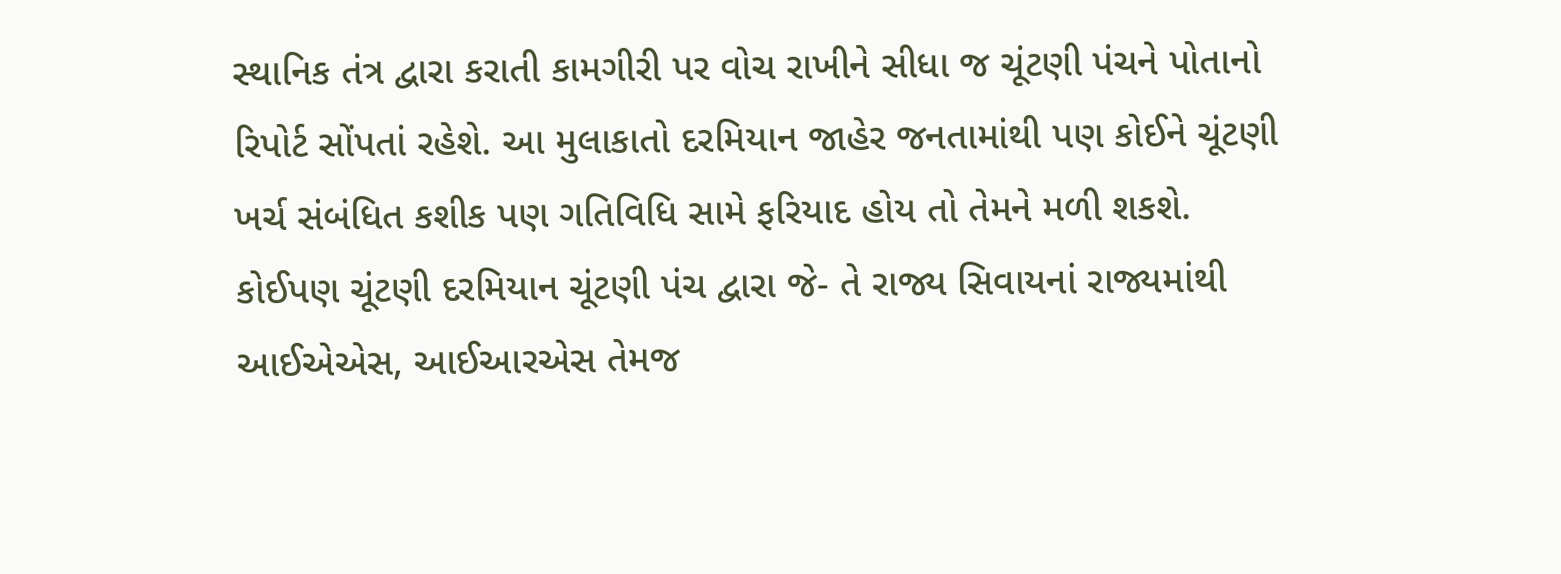સ્થાનિક તંત્ર દ્વારા કરાતી કામગીરી પર વોચ રાખીને સીધા જ ચૂંટણી પંચને પોતાનો રિપોર્ટ સોંપતાં રહેશે. આ મુલાકાતો દરમિયાન જાહેર જનતામાંથી પણ કોઈને ચૂંટણી ખર્ચ સંબંધિત કશીક પણ ગતિવિધિ સામે ફરિયાદ હોય તો તેમને મળી શકશે.
કોઈપણ ચૂંટણી દરમિયાન ચૂંટણી પંચ દ્વારા જે- તે રાજ્ય સિવાયનાં રાજ્યમાંથી આઈએએસ, આઈઆરએસ તેમજ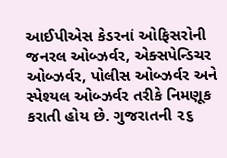આઈપીએસ કેડરનાં ઓફિસરોની જનરલ ઓબ્ઝર્વર, એક્સપેન્ડિચર ઓબ્ઝર્વર, પોલીસ ઓબ્ઝર્વર અને સ્પેશ્યલ ઓબ્ઝર્વર તરીકે નિમણૂક કરાતી હોય છે. ગુજરાતની ૨૬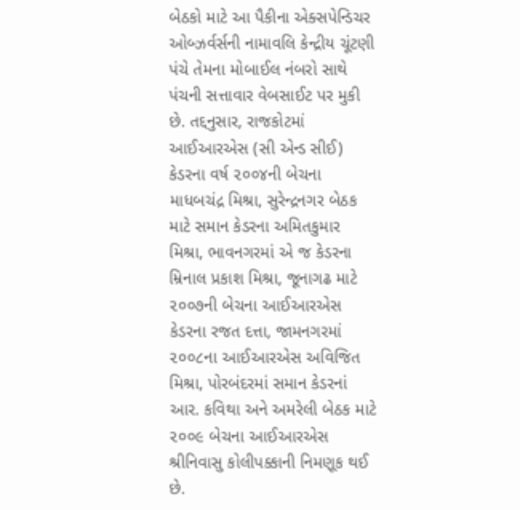બેઠકો માટે આ પૈકીના એક્સપેન્ડિચર ઓબ્ઝર્વર્સની નામાવલિ કેન્દ્રીય ચૂંટણી પંચે તેમના મોબાઈલ નંબરો સાથે પંચની સત્તાવાર વેબસાઈટ પર મુકી છે. તદ્દનુસાર, રાજકોટમાં આઈઆરએસ (સી એન્ડ સીઈ) કેડરના વર્ષ ૨૦૦૪ની બેચના માધબચંદ્ર મિશ્રા, સુરેન્દ્રનગર બેઠક માટે સમાન કેડરના અમિતકુમાર મિશ્રા, ભાવનગરમાં એ જ કેડરના મ્રિનાલ પ્રકાશ મિશ્રા, જૂનાગઢ માટે ૨૦૦૭ની બેચના આઈઆરએસ કેડરના રજત દત્તા, જામનગરમાં ૨૦૦૮ના આઈઆરએસ અવિજિત મિશ્રા, પોરબંદરમાં સમાન કેડરનાં આર. કવિથા અને અમરેલી બેઠક માટે ૨૦૦૯ બેચના આઈઆરએસ શ્રીનિવાસુ કોલીપક્કાની નિમણૂક થઈ છે.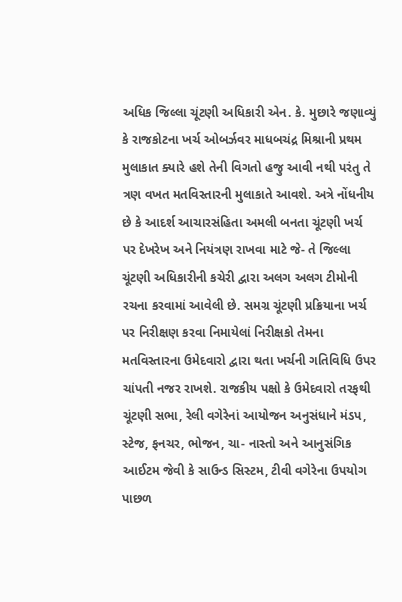અધિક જિલ્લા ચૂંટણી અધિકારી એન. કે. મુછારે જણાવ્યું કે રાજકોટના ખર્ચ ઓબર્ઝવર માધબચંદ્ર મિશ્રાની પ્રથમ મુલાકાત ક્યારે હશે તેની વિગતો હજુ આવી નથી પરંતુ તે ત્રણ વખત મતવિસ્તારની મુલાકાતે આવશે. અત્રે નોંધનીય છે કે આદર્શ આચારસંહિતા અમલી બનતા ચૂંટણી ખર્ચ પર દેખરેખ અને નિયંત્રણ રાખવા માટે જે- તે જિલ્લા ચૂંટણી અધિકારીની કચેરી દ્વારા અલગ અલગ ટીમોની રચના કરવામાં આવેલી છે. સમગ્ર ચૂંટણી પ્રક્રિયાના ખર્ચ પર નિરીક્ષણ કરવા નિમાયેલાં નિરીક્ષકો તેમના મતવિસ્તારના ઉમેદવારો દ્વારા થતા ખર્ચની ગતિવિધિ ઉપર ચાંપતી નજર રાખશે. રાજકીય પક્ષો કે ઉમેદવારો તરફથી ચૂંટણી સભા, રેલી વગેરેનાં આયોજન અનુસંધાને મંડપ, સ્ટેજ, ફનચર, ભોજન, ચા- નાસ્તો અને આનુસંગિક આઈટમ જેવી કે સાઉન્ડ સિસ્ટમ, ટીવી વગેરેના ઉપયોગ પાછળ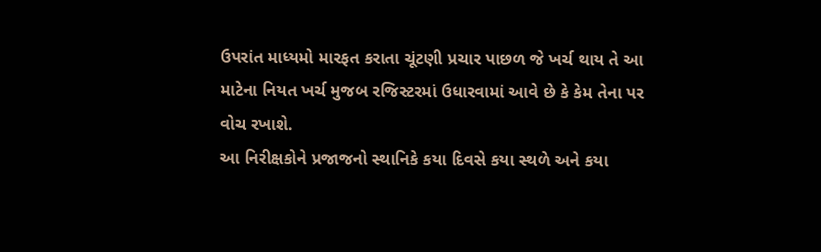ઉપરાંત માધ્યમો મારફત કરાતા ચૂંટણી પ્રચાર પાછળ જે ખર્ચ થાય તે આ માટેના નિયત ખર્ચ મુજબ રજિસ્ટરમાં ઉધારવામાં આવે છે કે કેમ તેના પર વોચ રખાશે.
આ નિરીક્ષકોને પ્રજાજનો સ્થાનિકે કયા દિવસે કયા સ્થળે અને કયા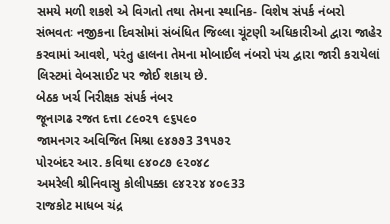સમયે મળી શકશે એ વિગતો તથા તેમના સ્થાનિક- વિશેષ સંપર્ક નંબરો સંભવતઃ નજીકના દિવસોમાં સંબંધિત જિલ્લા ચૂંટણી અધિકારીઓ દ્વારા જાહેર કરવામાં આવશે, પરંતુ હાલના તેમના મોબાઈલ નંબરો પંચ દ્વારા જારી કરાયેલાં લિસ્ટમાં વેબસાઈટ પર જોઈ શકાય છે.
બેઠક ખર્ચ નિરીક્ષક સંપર્ક નંબર
જૂનાગઢ રજત દત્તા ૮૯૦૨૧ ૯૬૫૯૦
જામનગર અવિજિત મિશ્રા ૯૪૭૭3 3૧૫૭૨
પોરબંદર આર. કવિથા ૯૪૦૮૭ ૯૨૦૪૮
અમરેલી શ્રીનિવાસુ કોલીપક્કા ૯૪૨૨૪ ૪૦૯33
રાજકોટ માધબ ચંદ્ર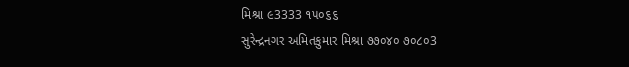મિશ્રા ૯3333 ૧૫૦૬૬
સુરેન્દ્રનગર અમિતકુમાર મિશ્રા ૭૭૦૪૦ ૭૦૮૦3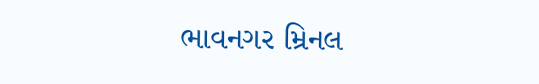ભાવનગર મ્રિનલ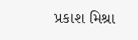પ્રકાશ મિશ્રા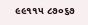૯૯૧૧૫ ૮૭૦૬૭